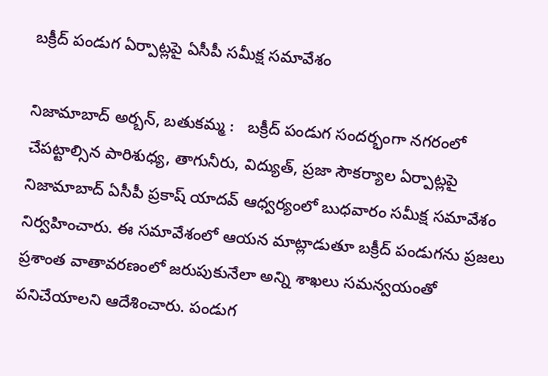బక్రీద్ పండుగ ఏర్పాట్లపై ఏసీపీ సమీక్ష సమావేశం

నిజామాబాద్ అర్బన్, బతుకమ్మ :   బక్రీద్ పండుగ సందర్భంగా నగరంలో చేపట్టాల్సిన పారిశుధ్య, తాగునీరు, విద్యుత్, ప్రజా సౌకర్యాల ఏర్పాట్లపై నిజామాబాద్ ఏసీపీ ప్రకాష్ యాదవ్ ఆధ్వర్యంలో బుధవారం సమీక్ష సమావేశం నిర్వహించారు. ఈ సమావేశంలో ఆయన మాట్లాడుతూ బక్రీద్ పండుగను ప్రజలు ప్రశాంత వాతావరణంలో జరుపుకునేలా అన్ని శాఖలు సమన్వయంతో పనిచేయాలని ఆదేశించారు. పండుగ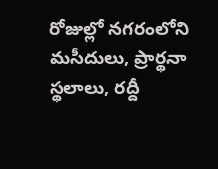రోజుల్లో నగరంలోని మసీదులు, ప్రార్థనా స్థలాలు, రద్దీ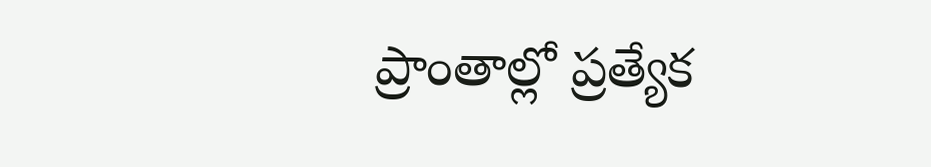ప్రాంతాల్లో ప్రత్యేక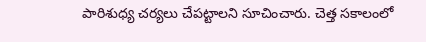పారిశుధ్య చర్యలు చేపట్టాలని సూచించారు. చెత్త సకాలంలో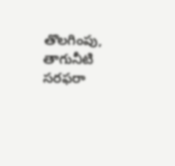తొలగింపు, తాగునీటి సరఫరా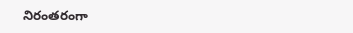నిరంతరంగా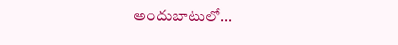అందుబాటులో...